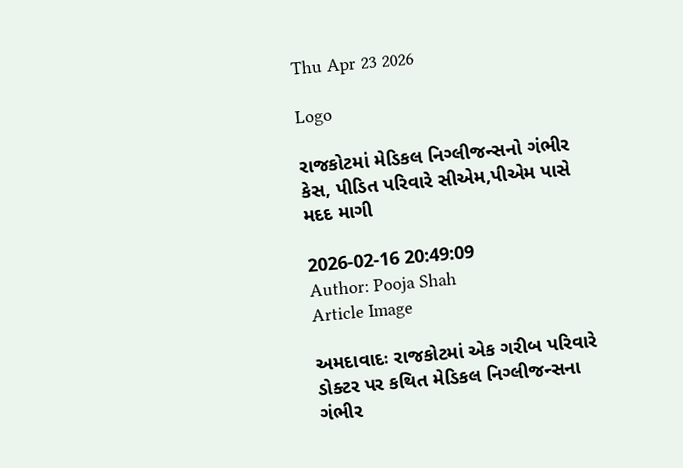Thu Apr 23 2026

Logo

રાજકોટમાં મેડિકલ નિગ્લીજન્સનો ગંભીર કેસ, પીડિત પરિવારે સીએમ,પીએમ પાસે મદદ માગી

2026-02-16 20:49:09
Author: Pooja Shah
Article Image

અમદાવાદઃ રાજકોટમાં એક ગરીબ પરિવારે ડોક્ટર પર કથિત મેડિકલ નિગ્લીજન્સના ગંભીર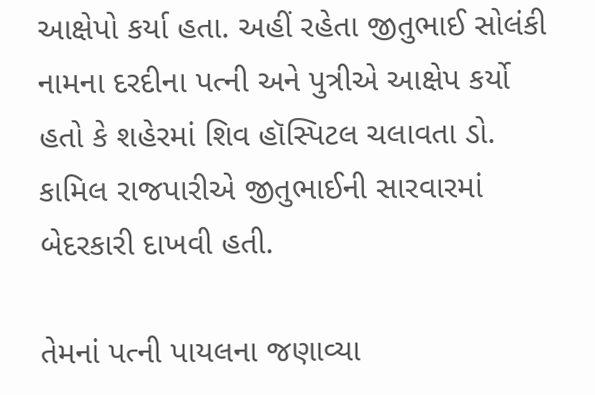આક્ષેપો કર્યા હતા. અહીં રહેતા જીતુભાઈ સોલંકી નામના દરદીના પત્ની અને પુત્રીએ આક્ષેપ કર્યો હતો કે શહેરમાં શિવ હૉસ્પિટલ ચલાવતા ડો. કામિલ રાજપારીએ જીતુભાઈની સારવારમાં બેદરકારી દાખવી હતી.

તેમનાં પત્ની પાયલના જણાવ્યા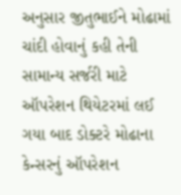અનુસાર જીતુભાઈને મોઢામાં ચાંદી હોવાનું કહી તેની સામાન્ય સર્જરી માટે ઑપરેશન થિયેટરમાં લઈ ગયા બાદ ડોક્ટરે મોઢાના કેન્સરનું ઑપરેશન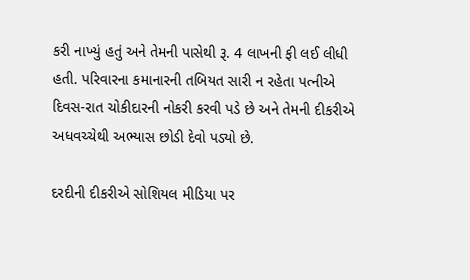કરી નાખ્યું હતું અને તેમની પાસેથી રૂ. 4 લાખની ફી લઈ લીધી હતી. પરિવારના કમાનારની તબિયત સારી ન રહેતા પત્નીએ દિવસ-રાત ચોકીદારની નોકરી કરવી પડે છે અને તેમની દીકરીએ અધવચ્ચેથી અભ્યાસ છોડી દેવો પડ્યો છે.

દરદીની દીકરીએ સોશિયલ મીડિયા પર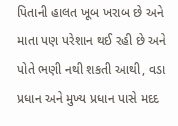પિતાની હાલત ખૂબ ખરાબ છે અને માતા પણ પરેશાન થઈ રહી છે અને પોતે ભણી નથી શકતી આથી, વડા પ્રધાન અને મુખ્ય પ્રધાન પાસે મદદ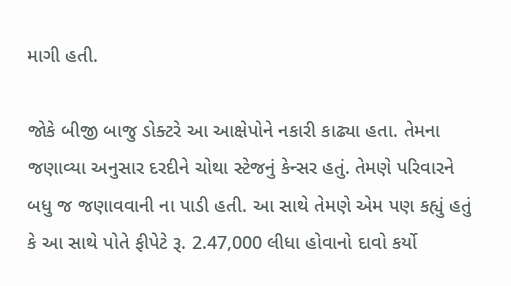માગી હતી.

જોકે બીજી બાજુ ડોક્ટરે આ આક્ષેપોને નકારી કાઢ્યા હતા. તેમના જણાવ્યા અનુસાર દરદીને ચોથા સ્ટેજનું કેન્સર હતું. તેમણે પરિવારને બધુ જ જણાવવાની ના પાડી હતી. આ સાથે તેમણે એમ પણ કહ્યું હતું કે આ સાથે પોતે ફીપેટે રૂ. 2.47,000 લીધા હોવાનો દાવો કર્યો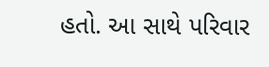હતો. આ સાથે પરિવાર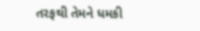તરફથી તેમને ધમકી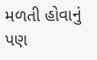મળતી હોવાનું પણ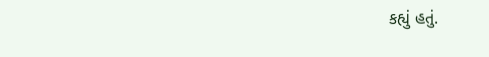કહ્યું હતું.